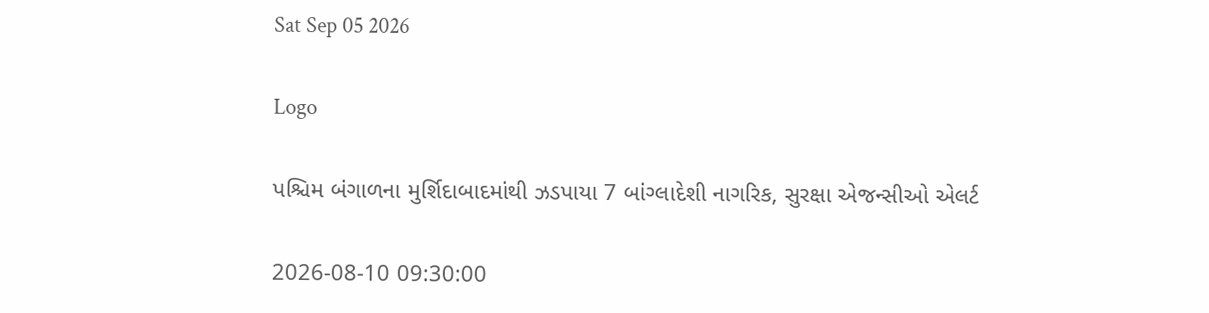Sat Sep 05 2026

Logo

પશ્ચિમ બંગાળના મુર્શિદાબાદમાંથી ઝડપાયા 7 બાંગ્લાદેશી નાગરિક, સુરક્ષા એજન્સીઓ એલર્ટ

2026-08-10 09:30:00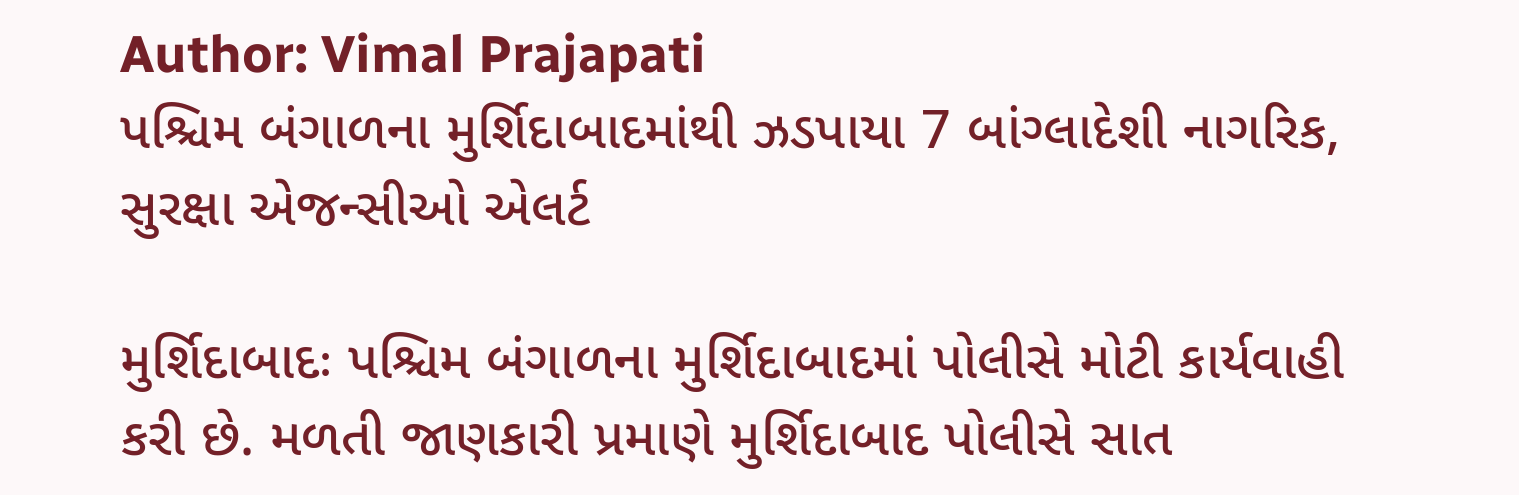Author: Vimal Prajapati
પશ્ચિમ બંગાળના મુર્શિદાબાદમાંથી ઝડપાયા 7 બાંગ્લાદેશી નાગરિક, સુરક્ષા એજન્સીઓ એલર્ટ

મુર્શિદાબાદઃ પશ્ચિમ બંગાળના મુર્શિદાબાદમાં પોલીસે મોટી કાર્યવાહી કરી છે. મળતી જાણકારી પ્રમાણે મુર્શિદાબાદ પોલીસે સાત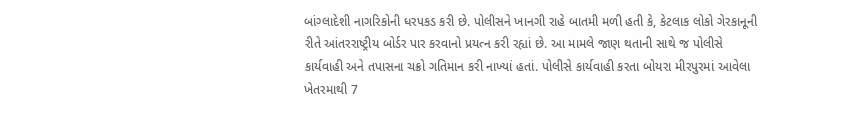બાંગ્લાદેશી નાગરિકોની ધરપકડ કરી છે. પોલીસને ખાનગી રાહે બાતમી મળી હતી કે, કેટલાક લોકો ગેરકાનૂની રીતે આંતરરાષ્ટ્રીય બોર્ડર પાર કરવાનો પ્રયત્ન કરી રહ્યાં છે. આ મામલે જાણ થતાની સાથે જ પોલીસે  કાર્યવાહી અને તપાસના ચક્રો ગતિમાન કરી નાખ્યાં હતાં. પોલીસે કાર્યવાહી કરતા બોયરા મીરપુરમાં આવેલા ખેતરમાથી 7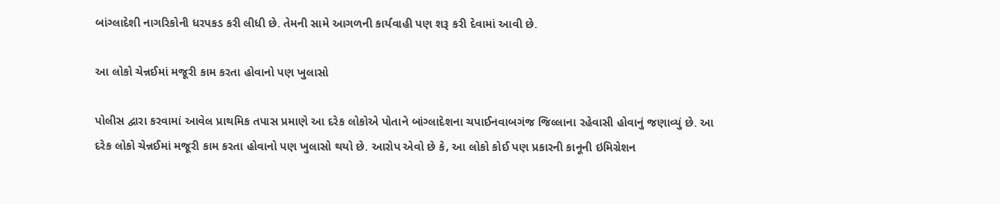બાંગ્લાદેશી નાગરિકોની ધરપકડ કરી લીધી છે. તેમની સામે આગળની કાર્યવાહી પણ શરૂ કરી દેવામાં આવી છે.

આ લોકો ચેન્નઈમાં મજૂરી કામ કરતા હોવાનો પણ ખુલાસો

પોલીસ દ્વારા કરવામાં આવેલ પ્રાથમિક તપાસ પ્રમાણે આ દરેક લોકોએ પોતાને બાંગ્લાદેશના ચપાઈનવાબગંજ જિલ્લાના રહેવાસી હોવાનું જણાવ્યું છે. આ દરેક લોકો ચેન્નઈમાં મજૂરી કામ કરતા હોવાનો પણ ખુલાસો થયો છે. આરોપ એવો છે કે, આ લોકો કોઈ પણ પ્રકારની કાનૂની ઇમિગ્રેશન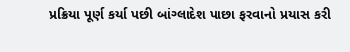પ્રક્રિયા પૂર્ણ કર્યા પછી બાંગ્લાદેશ પાછા ફરવાનો પ્રયાસ કરી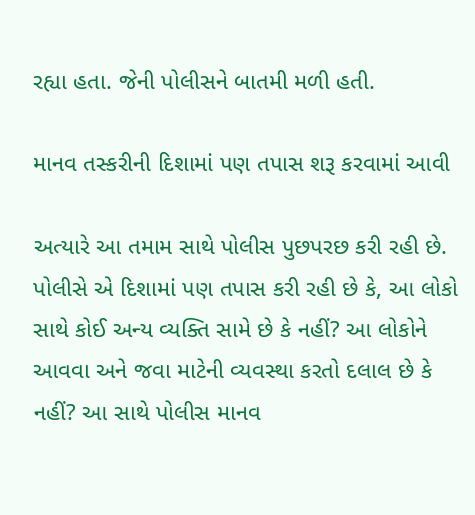રહ્યા હતા. જેની પોલીસને બાતમી મળી હતી.

માનવ તસ્કરીની દિશામાં પણ તપાસ શરૂ કરવામાં આવી

અત્યારે આ તમામ સાથે પોલીસ પુછપરછ કરી રહી છે. પોલીસે એ દિશામાં પણ તપાસ કરી રહી છે કે, આ લોકો સાથે કોઈ અન્ય વ્યક્તિ સામે છે કે નહીં? આ લોકોને આવવા અને જવા માટેની વ્યવસ્થા કરતો દલાલ છે કે નહીં? આ સાથે પોલીસ માનવ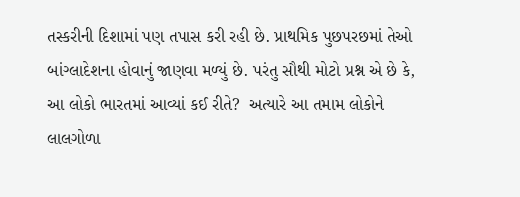તસ્કરીની દિશામાં પણ તપાસ કરી રહી છે. પ્રાથમિક પુછપરછમાં તેઓ બાંગ્લાદેશના હોવાનું જાણવા મળ્યું છે. પરંતુ સૌથી મોટો પ્રશ્ન એ છે કે, આ લોકો ભારતમાં આવ્યાં કઈ રીતે?  અત્યારે આ તમામ લોકોને લાલગોળા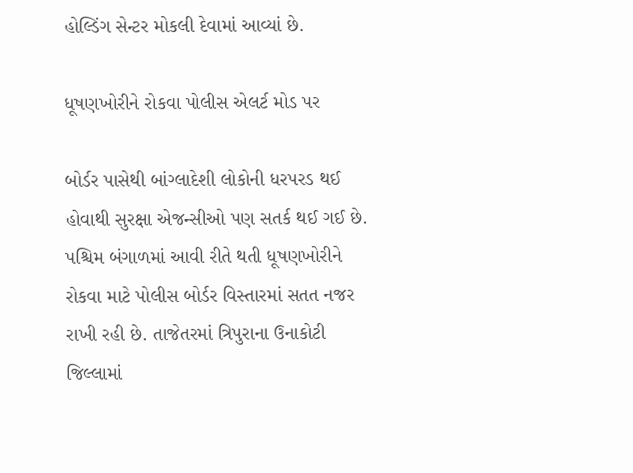હોલ્ડિંગ સેન્ટર મોકલી દેવામાં આવ્યાં છે.

ધૂષણખોરીને રોકવા પોલીસ એલર્ટ મોડ પર

બોર્ડર પાસેથી બાંગ્લાદેશી લોકોની ધરપરડ થઈ હોવાથી સુરક્ષા એજન્સીઓ પણ સતર્ક થઈ ગઈ છે. પશ્ચિમ બંગાળમાં આવી રીતે થતી ધૂષણખોરીને રોકવા માટે પોલીસ બોર્ડર વિસ્તારમાં સતત નજર રાખી રહી છે. તાજેતરમાં ત્રિપુરાના ઉનાકોટી જિલ્લામાં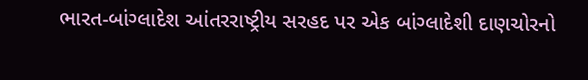ભારત-બાંગ્લાદેશ આંતરરાષ્ટ્રીય સરહદ પર એક બાંગ્લાદેશી દાણચોરનો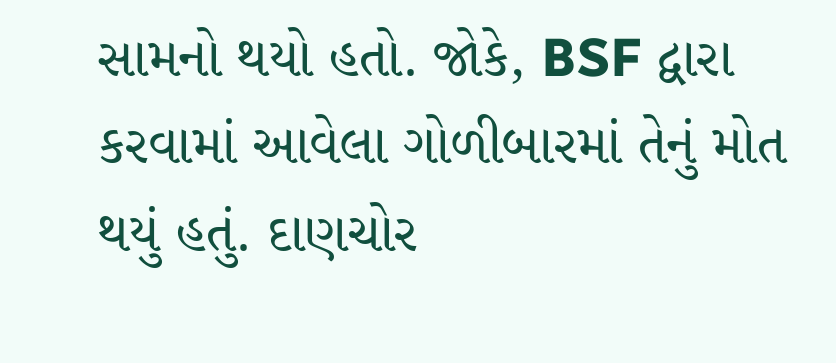સામનો થયો હતો. જોકે, BSF દ્વારા કરવામાં આવેલા ગોળીબારમાં તેનું મોત થયું હતું. દાણચોર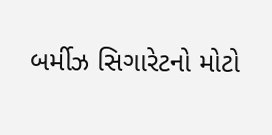બર્મીઝ સિગારેટનો મોટો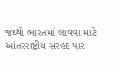જથ્થો ભારતમાં લાવવા માટે આંતરરાષ્ટ્રીય સરહદ પાર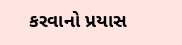કરવાનો પ્રયાસ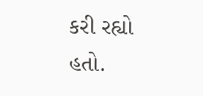કરી રહ્યો હતો.